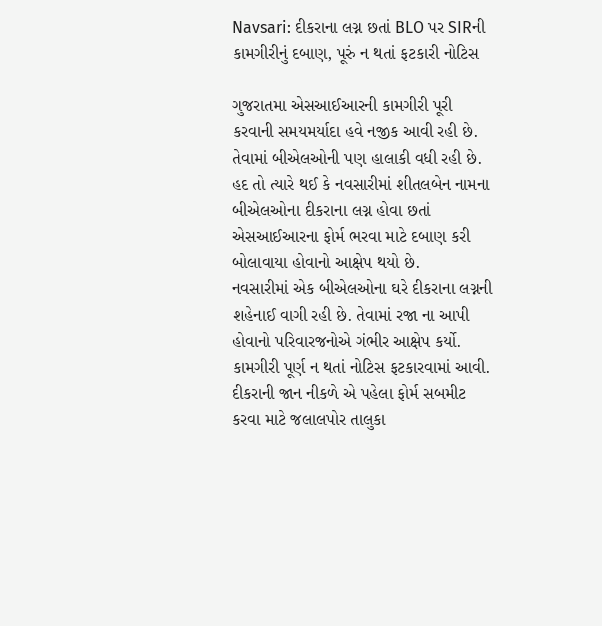Navsari: દીકરાના લગ્ન છતાં BLO પર SIRની કામગીરીનું દબાણ, પૂરું ન થતાં ફટકારી નોટિસ

ગુજરાતમા એસઆઈઆરની કામગીરી પૂરી કરવાની સમયમર્યાદા હવે નજીક આવી રહી છે. તેવામાં બીએલઓની પણ હાલાકી વધી રહી છે. હદ તો ત્યારે થઈ કે નવસારીમાં શીતલબેન નામના બીએલઓના દીકરાના લગ્ન હોવા છતાં એસઆઈઆરના ફોર્મ ભરવા માટે દબાણ કરી બોલાવાયા હોવાનો આક્ષેપ થયો છે.
નવસારીમાં એક બીએલઓના ઘરે દીકરાના લગ્નની શહેનાઈ વાગી રહી છે. તેવામાં રજા ના આપી હોવાનો પરિવારજનોએ ગંભીર આક્ષેપ કર્યો. કામગીરી પૂર્ણ ન થતાં નોટિસ ફટકારવામાં આવી. દીકરાની જાન નીકળે એ પહેલા ફોર્મ સબમીટ કરવા માટે જલાલપોર તાલુકા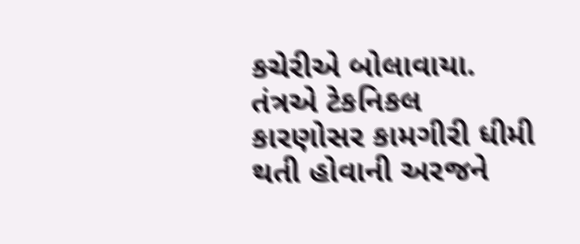કચેરીએ બોલાવાયા.
તંત્રએ ટેકનિકલ કારણોસર કામગીરી ધીમી થતી હોવાની અરજને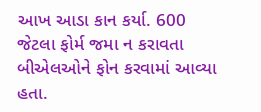આખ આડા કાન કર્યા. 600 જેટલા ફોર્મ જમા ન કરાવતા બીએલઓને ફોન કરવામાં આવ્યા હતા.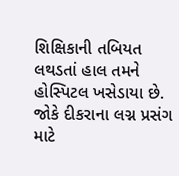શિક્ષિકાની તબિયત લથડતાં હાલ તમને હોસ્પિટલ ખસેડાયા છે. જોકે દીકરાના લગ્ન પ્રસંગ માટે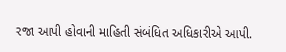રજા આપી હોવાની માહિતી સંબંધિત અધિકારીએ આપી.